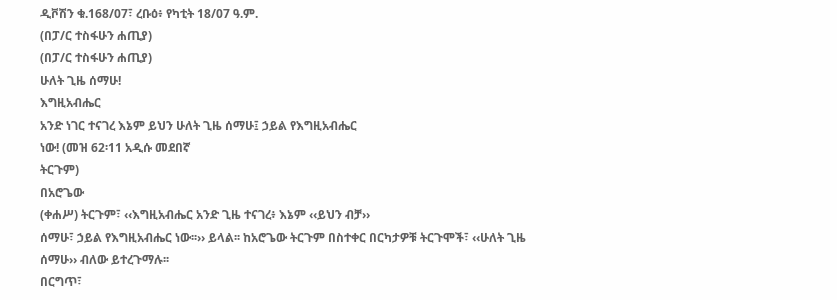ዲቮሽን ቁ.168/07፣ ረቡዕ፥ የካቲት 18/07 ዓ.ም.
(በፓ/ር ተስፋሁን ሐጢያ)
(በፓ/ር ተስፋሁን ሐጢያ)
ሁለት ጊዜ ሰማሁ!
እግዚአብሔር
አንድ ነገር ተናገረ እኔም ይህን ሁለት ጊዜ ሰማሁ፤ ኃይል የእግዚአብሔር
ነው! (መዝ 62፡11 አዲሱ መደበኛ
ትርጉም)
በአሮጌው
(ቀሐሥ) ትርጉም፣ ‹‹እግዚአብሔር አንድ ጊዜ ተናገረ፥ እኔም ‹‹ይህን ብቻ››
ሰማሁ፣ ኃይል የእግዚአብሔር ነው፡፡›› ይላል፡፡ ከአሮጌው ትርጉም በስተቀር በርካታዎቹ ትርጉሞች፣ ‹‹ሁለት ጊዜ ሰማሁ›› ብለው ይተረጉማሉ፡፡
በርግጥ፣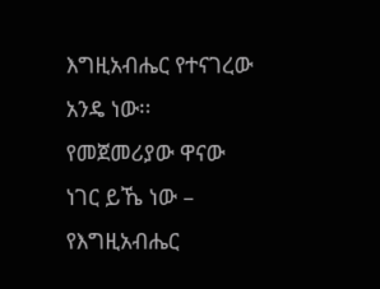እግዚአብሔር የተናገረው አንዴ ነው፡፡ የመጀመሪያው ዋናው ነገር ይኼ ነው – የእግዚአብሔር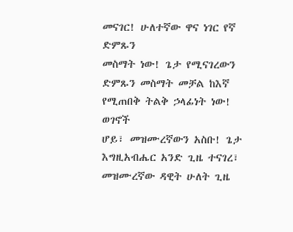መናገር! ሁለተኛው ዋና ነገር የኛ ድምጹን
መስማት ነው! ጌታ የሚናገረውን ድምጹን መስማት መቻል ከእኛ የሚጠበቅ ትልቅ ኃላፊነት ነው!
ወገኖች
ሆይ፣ መዝሙረኛውን አስቡ! ጌታ እግዚአብሔር አንድ ጊዜ ተናገረ፣ መዝሙረኛው ዳዊት ሁለት ጊዜ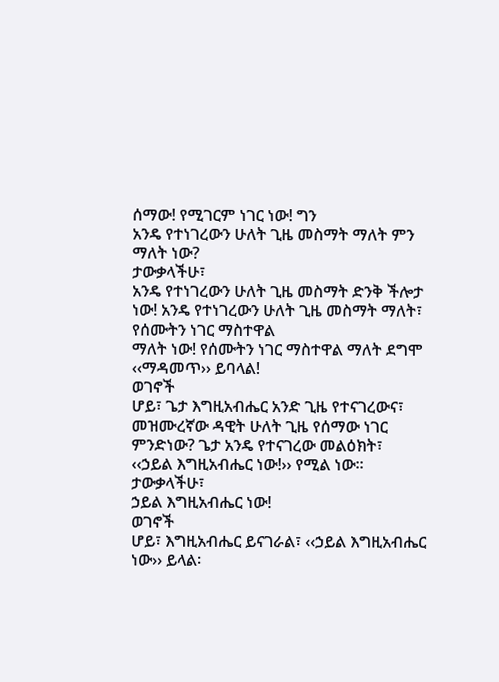ሰማው! የሚገርም ነገር ነው! ግን
አንዴ የተነገረውን ሁለት ጊዜ መስማት ማለት ምን ማለት ነው?
ታውቃላችሁ፣
አንዴ የተነገረውን ሁለት ጊዜ መስማት ድንቅ ችሎታ ነው! አንዴ የተነገረውን ሁለት ጊዜ መስማት ማለት፣ የሰሙትን ነገር ማስተዋል
ማለት ነው! የሰሙትን ነገር ማስተዋል ማለት ደግሞ ‹‹ማዳመጥ›› ይባላል!
ወገኖች
ሆይ፣ ጌታ እግዚአብሔር አንድ ጊዜ የተናገረውና፣ መዝሙረኛው ዳዊት ሁለት ጊዜ የሰማው ነገር ምንድነው? ጌታ አንዴ የተናገረው መልዕክት፣
‹‹ኃይል እግዚአብሔር ነው!›› የሚል ነው፡፡
ታውቃላችሁ፣
ኃይል እግዚአብሔር ነው!
ወገኖች
ሆይ፣ እግዚአብሔር ይናገራል፣ ‹‹ኃይል እግዚአብሔር ነው›› ይላል፡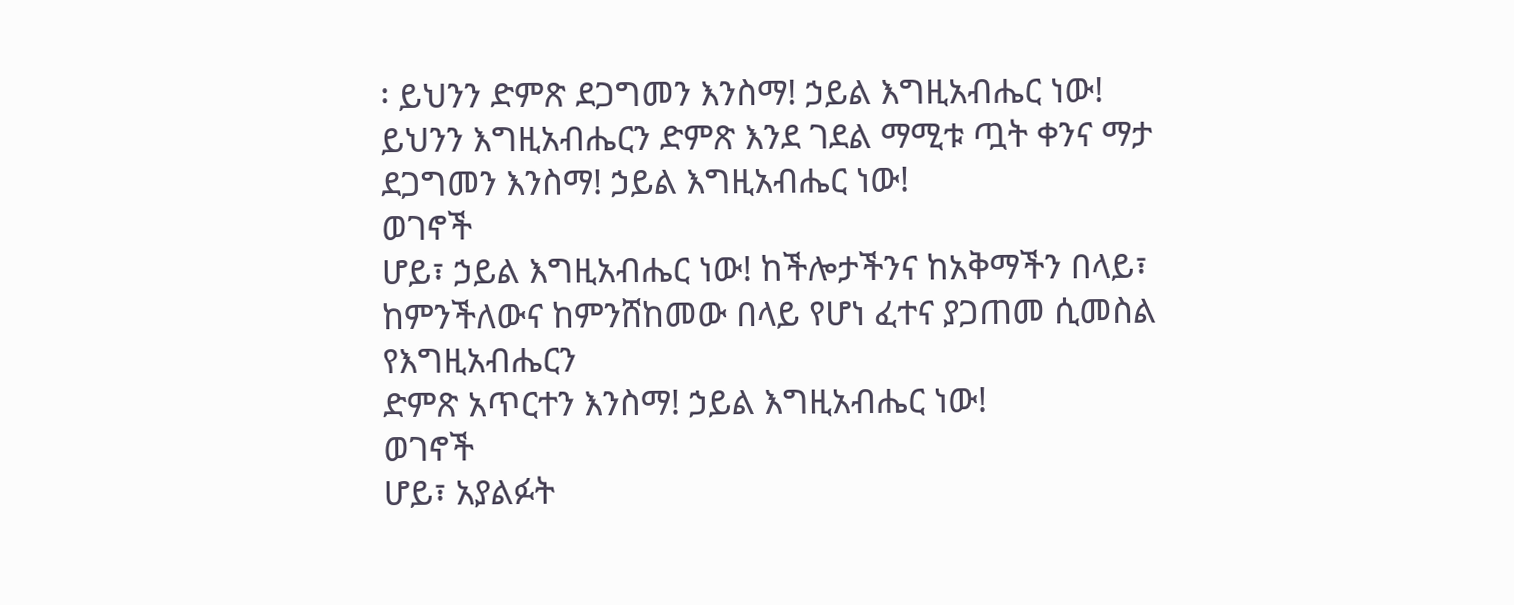፡ ይህንን ድምጽ ደጋግመን እንስማ! ኃይል እግዚአብሔር ነው!
ይህንን እግዚአብሔርን ድምጽ እንደ ገደል ማሚቱ ጧት ቀንና ማታ ደጋግመን እንስማ! ኃይል እግዚአብሔር ነው!
ወገኖች
ሆይ፣ ኃይል እግዚአብሔር ነው! ከችሎታችንና ከአቅማችን በላይ፣ ከምንችለውና ከምንሸከመው በላይ የሆነ ፈተና ያጋጠመ ሲመስል የእግዚአብሔርን
ድምጽ አጥርተን እንስማ! ኃይል እግዚአብሔር ነው!
ወገኖች
ሆይ፣ አያልፉት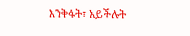እንቅፋት፣ አይችሉት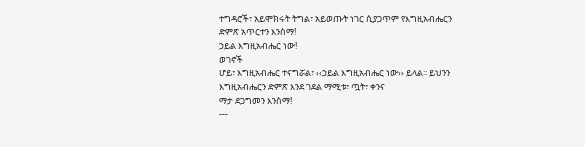ተግዳሮች፣ አይሞክሩት ትግል፣ አይወጡት ነገር ሲያጋጥም የእግዚአብሔርን ድምጽ አጥርተን እንስማ!
ኃይል እግዚአብሔር ነው!
ወገኖች
ሆይ፣ እግዚአብሔር ተናግሯል፣ ‹‹ኃይል እግዚአብሔር ነው›› ይላል፡፡ ይህንን እግዚአብሔርን ድምጽ እንደ ገደል ማሚቱ፣ ጧት፣ ቀንና
ማታ ደጋግመን እንስማ!
---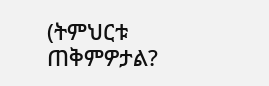(ትምህርቱ
ጠቅምዎታል?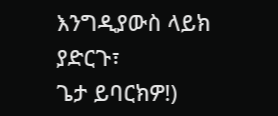እንግዲያውስ ላይክ ያድርጉ፣
ጌታ ይባርክዎ!)